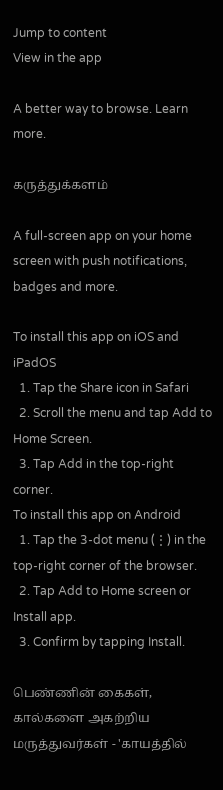Jump to content
View in the app

A better way to browse. Learn more.

கருத்துக்களம்

A full-screen app on your home screen with push notifications, badges and more.

To install this app on iOS and iPadOS
  1. Tap the Share icon in Safari
  2. Scroll the menu and tap Add to Home Screen.
  3. Tap Add in the top-right corner.
To install this app on Android
  1. Tap the 3-dot menu (⋮) in the top-right corner of the browser.
  2. Tap Add to Home screen or Install app.
  3. Confirm by tapping Install.

பெண்ணின் கைகள், கால்களை அகற்றிய மருத்துவர்கள் - 'காயத்தில்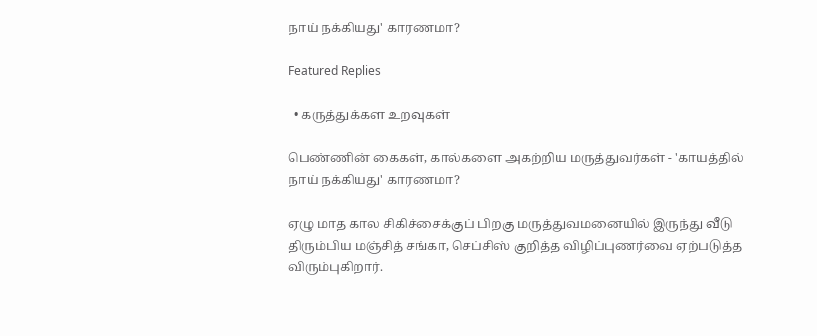நாய் நக்கியது' காரணமா?

Featured Replies

  • கருத்துக்கள உறவுகள்

பெண்ணின் கைகள், கால்களை அகற்றிய மருத்துவர்கள் - 'காயத்தில் நாய் நக்கியது' காரணமா?

ஏழு மாத கால சிகிச்சைக்குப் பிறகு மருத்துவமனையில் இருந்து வீடு திரும்பிய மஞ்சித் சங்கா, செப்சிஸ் குறித்த விழிப்புணர்வை ஏற்படுத்த விரும்புகிறார்.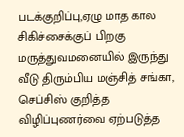படக்குறிப்பு,ஏழு மாத கால சிகிச்சைக்குப் பிறகு மருத்துவமனையில் இருந்து வீடு திரும்பிய மஞ்சித் சங்கா, செப்சிஸ் குறித்த விழிப்புணர்வை ஏற்படுத்த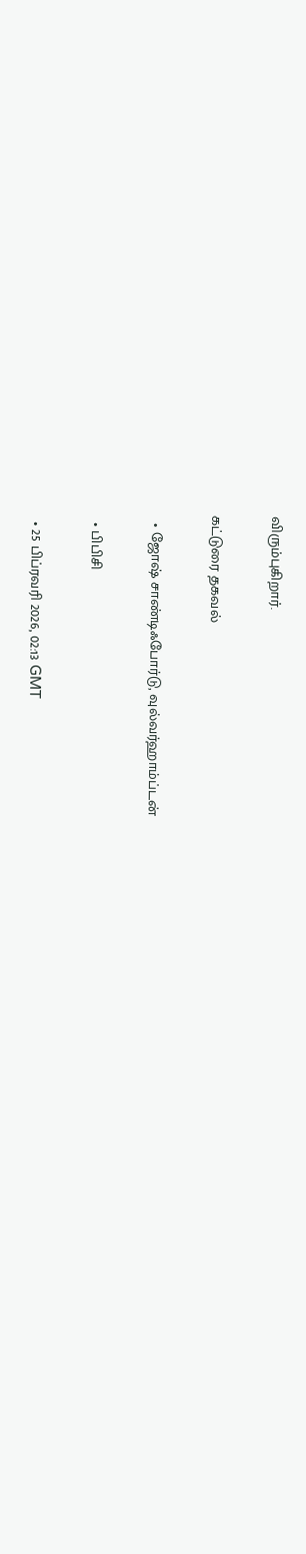விரும்புகிறார்.

கட்டுரை தகவல்

  • ஜோஷ் சாண்டிஃபோர்டு, வுல்வர்ஹாம்ப்டன்

  • பிபிசி

  • 25 பிப்ரவரி 2026, 02:13 GMT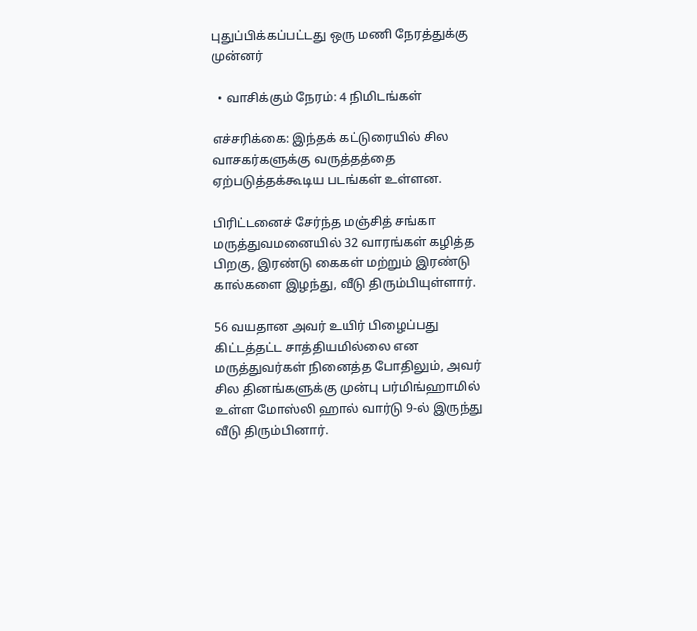புதுப்பிக்கப்பட்டது ஒரு மணி நேரத்துக்கு முன்னர்

  • வாசிக்கும் நேரம்: 4 நிமிடங்கள்

எச்சரிக்கை: இந்தக் கட்டுரையில் சில வாசகர்களுக்கு வருத்தத்தை ஏற்படுத்தக்கூடிய படங்கள் உள்ளன.

பிரிட்டனைச் சேர்ந்த மஞ்சித் சங்கா மருத்துவமனையில் 32 வாரங்கள் கழித்த பிறகு, இரண்டு கைகள் மற்றும் இரண்டு கால்களை இழந்து, வீடு திரும்பியுள்ளார்.

56 வயதான அவர் உயிர் பிழைப்பது கிட்டத்தட்ட சாத்தியமில்லை என மருத்துவர்கள் நினைத்த போதிலும், அவர் சில தினங்களுக்கு முன்பு பர்மிங்ஹாமில் உள்ள மோஸ்லி ஹால் வார்டு 9-ல் இருந்து வீடு திரும்பினார்.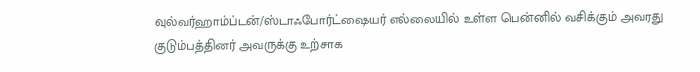வுல்வர்ஹாம்ப்டன்/ஸ்டாஃபோர்ட்ஷையர் எல்லையில் உள்ள பென்னில் வசிக்கும் அவரது குடும்பத்தினர் அவருக்கு உற்சாக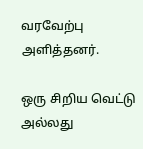வரவேற்பு அளித்தனர்.

ஒரு சிறிய வெட்டு அல்லது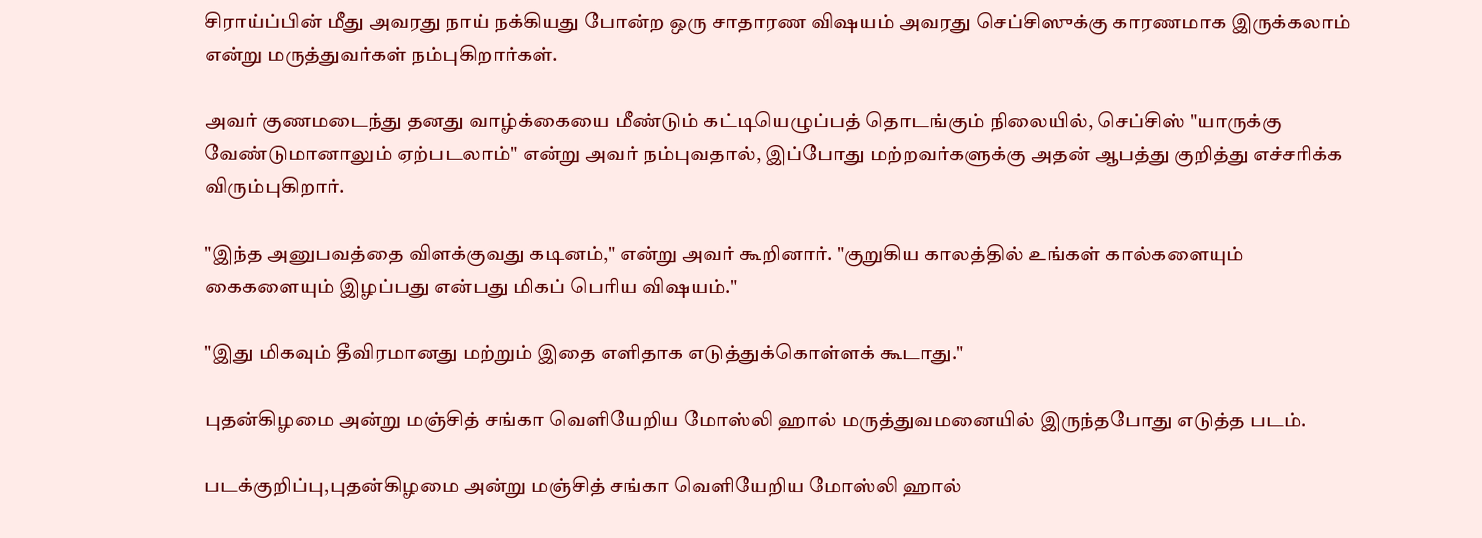சிராய்ப்பின் மீது அவரது நாய் நக்கியது போன்ற ஒரு சாதாரண விஷயம் அவரது செப்சிஸுக்கு காரணமாக இருக்கலாம் என்று மருத்துவர்கள் நம்புகிறார்கள்.

அவர் குணமடைந்து தனது வாழ்க்கையை மீண்டும் கட்டியெழுப்பத் தொடங்கும் நிலையில், செப்சிஸ் "யாருக்கு வேண்டுமானாலும் ஏற்படலாம்" என்று அவர் நம்புவதால், இப்போது மற்றவர்களுக்கு அதன் ஆபத்து குறித்து எச்சரிக்க விரும்புகிறார்.

"இந்த அனுபவத்தை விளக்குவது கடினம்," என்று அவர் கூறினார். "குறுகிய காலத்தில் உங்கள் கால்களையும் கைகளையும் இழப்பது என்பது மிகப் பெரிய விஷயம்."

"இது மிகவும் தீவிரமானது மற்றும் இதை எளிதாக எடுத்துக்கொள்ளக் கூடாது."

புதன்கிழமை அன்று மஞ்சித் சங்கா வெளியேறிய மோஸ்லி ஹால் மருத்துவமனையில் இருந்தபோது எடுத்த படம்.

படக்குறிப்பு,புதன்கிழமை அன்று மஞ்சித் சங்கா வெளியேறிய மோஸ்லி ஹால்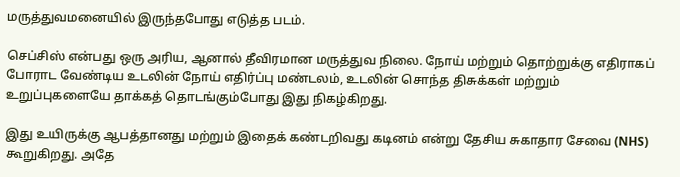மருத்துவமனையில் இருந்தபோது எடுத்த படம்.

செப்சிஸ் என்பது ஒரு அரிய, ஆனால் தீவிரமான மருத்துவ நிலை. நோய் மற்றும் தொற்றுக்கு எதிராகப் போராட வேண்டிய உடலின் நோய் எதிர்ப்பு மண்டலம், உடலின் சொந்த திசுக்கள் மற்றும் உறுப்புகளையே தாக்கத் தொடங்கும்போது இது நிகழ்கிறது.

இது உயிருக்கு ஆபத்தானது மற்றும் இதைக் கண்டறிவது கடினம் என்று தேசிய சுகாதார சேவை (NHS) கூறுகிறது. அதே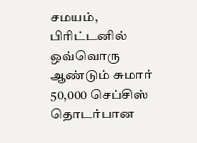சமயம், பிரிட்டனில் ஒவ்வொரு ஆண்டும் சுமார் 50,000 செப்சிஸ் தொடர்பான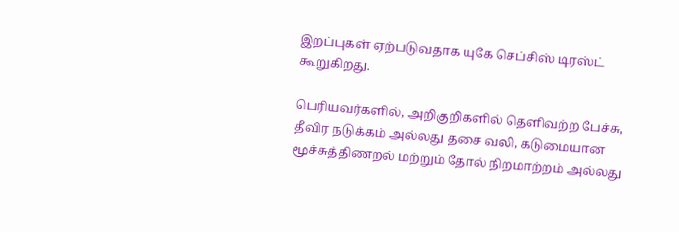இறப்புகள் ஏற்படுவதாக யுகே செப்சிஸ் டிரஸ்ட் கூறுகிறது.

பெரியவர்களில், அறிகுறிகளில் தெளிவற்ற பேச்சு, தீவிர நடுக்கம் அல்லது தசை வலி, கடுமையான மூச்சுத்திணறல் மற்றும் தோல் நிறமாற்றம் அல்லது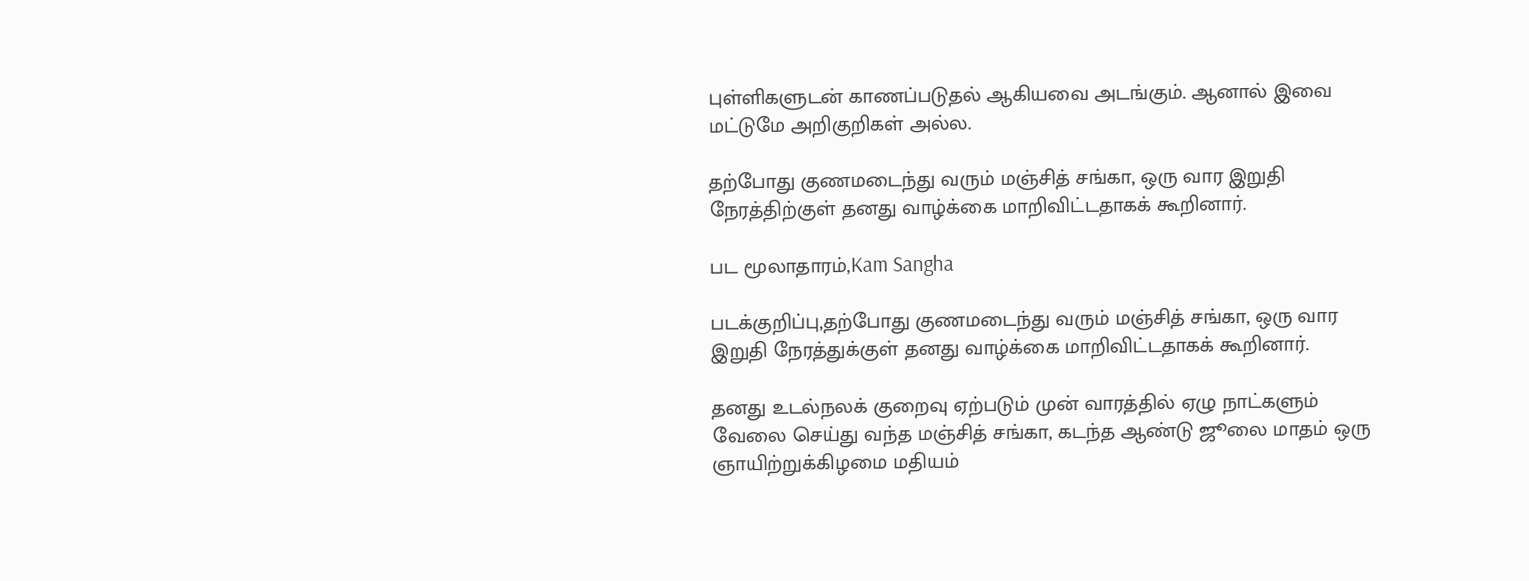புள்ளிகளுடன் காணப்படுதல் ஆகியவை அடங்கும். ஆனால் இவை மட்டுமே அறிகுறிகள் அல்ல.

தற்போது குணமடைந்து வரும் மஞ்சித் சங்கா, ஒரு வார இறுதி நேரத்திற்குள் தனது வாழ்க்கை மாறிவிட்டதாகக் கூறினார்.

பட மூலாதாரம்,Kam Sangha

படக்குறிப்பு,தற்போது குணமடைந்து வரும் மஞ்சித் சங்கா, ஒரு வார இறுதி நேரத்துக்குள் தனது வாழ்க்கை மாறிவிட்டதாகக் கூறினார்.

தனது உடல்நலக் குறைவு ஏற்படும் முன் வாரத்தில் ஏழு நாட்களும் வேலை செய்து வந்த மஞ்சித் சங்கா, கடந்த ஆண்டு ஜூலை மாதம் ஒரு ஞாயிற்றுக்கிழமை மதியம்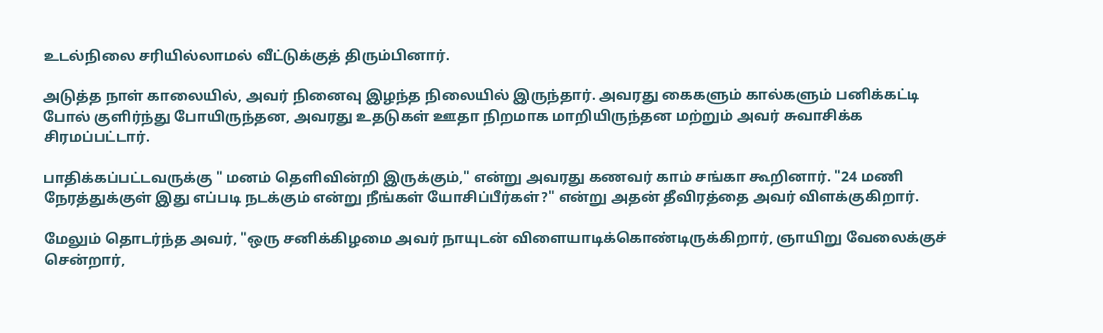உடல்நிலை சரியில்லாமல் வீட்டுக்குத் திரும்பினார்.

அடுத்த நாள் காலையில், அவர் நினைவு இழந்த நிலையில் இருந்தார். அவரது கைகளும் கால்களும் பனிக்கட்டி போல் குளிர்ந்து போயிருந்தன, அவரது உதடுகள் ஊதா நிறமாக மாறியிருந்தன மற்றும் அவர் சுவாசிக்க சிரமப்பட்டார்.

பாதிக்கப்பட்டவருக்கு " மனம் தெளிவின்றி இருக்கும்," என்று அவரது கணவர் காம் சங்கா கூறினார். "24 மணி நேரத்துக்குள் இது எப்படி நடக்கும் என்று நீங்கள் யோசிப்பீர்கள்?" என்று அதன் தீவிரத்தை அவர் விளக்குகிறார்.

மேலும் தொடர்ந்த அவர், "ஒரு சனிக்கிழமை அவர் நாயுடன் விளையாடிக்கொண்டிருக்கிறார், ஞாயிறு வேலைக்குச் சென்றார்,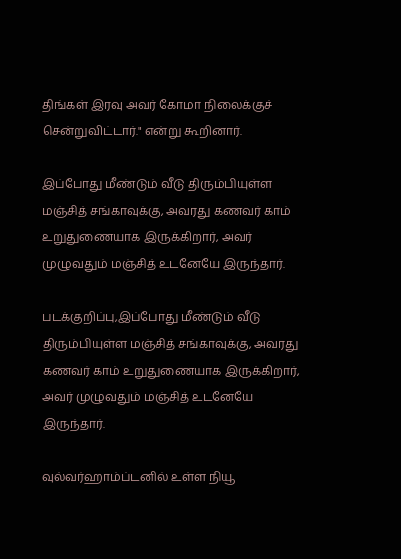திங்கள் இரவு அவர் கோமா நிலைக்குச் சென்றுவிட்டார்." என்று கூறினார்.

இப்போது மீண்டும் வீடு திரும்பியுள்ள மஞ்சித் சங்காவுக்கு, அவரது கணவர் காம் உறுதுணையாக இருக்கிறார், அவர் முழுவதும் மஞ்சித் உடனேயே இருந்தார்.

படக்குறிப்பு,இப்போது மீண்டும் வீடு திரும்பியுள்ள மஞ்சித் சங்காவுக்கு, அவரது கணவர் காம் உறுதுணையாக இருக்கிறார், அவர் முழுவதும் மஞ்சித் உடனேயே இருந்தார்.

வுல்வர்ஹாம்ப்டனில் உள்ள நியூ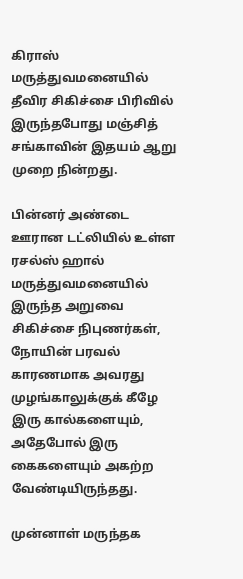கிராஸ் மருத்துவமனையில் தீவிர சிகிச்சை பிரிவில் இருந்தபோது மஞ்சித் சங்காவின் இதயம் ஆறு முறை நின்றது.

பின்னர் அண்டை ஊரான டட்லியில் உள்ள ரசல்ஸ் ஹால் மருத்துவமனையில் இருந்த அறுவை சிகிச்சை நிபுணர்கள், நோயின் பரவல் காரணமாக அவரது முழங்காலுக்குக் கீழே இரு கால்களையும், அதேபோல் இரு கைகளையும் அகற்ற வேண்டியிருந்தது.

முன்னாள் மருந்தக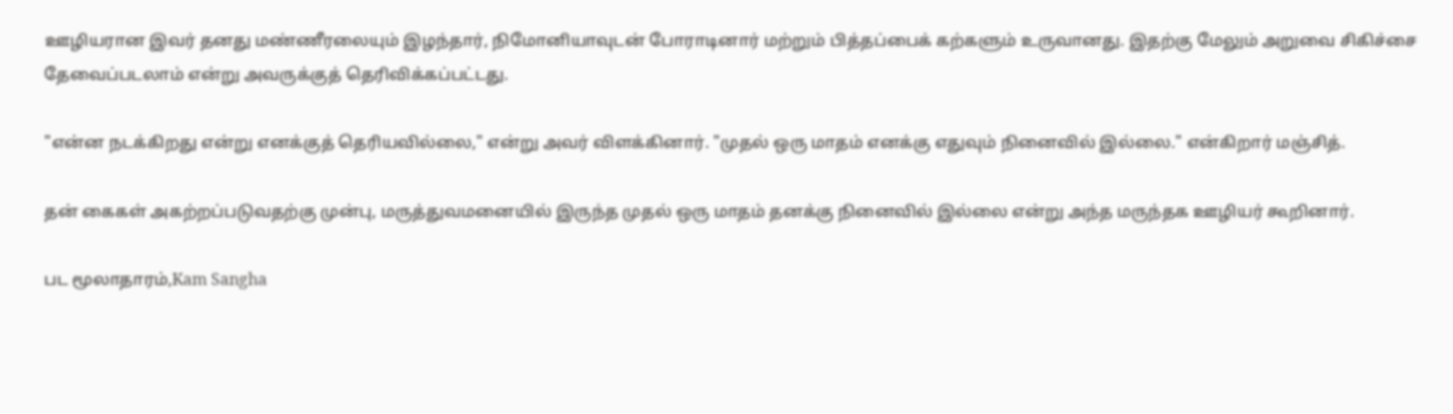ஊழியரான இவர் தனது மண்ணீரலையும் இழந்தார், நிமோனியாவுடன் போராடினார் மற்றும் பித்தப்பைக் கற்களும் உருவானது. இதற்கு மேலும் அறுவை சிகிச்சை தேவைப்படலாம் என்று அவருக்குத் தெரிவிக்கப்பட்டது.

"என்ன நடக்கிறது என்று எனக்குத் தெரியவில்லை," என்று அவர் விளக்கினார். "முதல் ஒரு மாதம் எனக்கு எதுவும் நினைவில் இல்லை." என்கிறார் மஞ்சித்.

தன் கைகள் அகற்றப்படுவதற்கு முன்பு, மருத்துவமனையில் இருந்த முதல் ஒரு மாதம் தனக்கு நினைவில் இல்லை என்று அந்த மருந்தக ஊழியர் கூறினார்.

பட மூலாதாரம்,Kam Sangha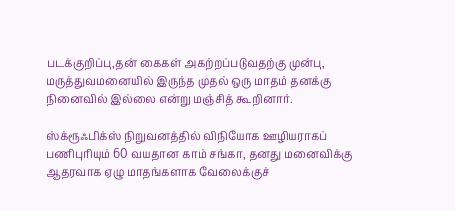படக்குறிப்பு,தன் கைகள் அகற்றப்படுவதற்கு முன்பு, மருத்துவமனையில் இருந்த முதல் ஒரு மாதம் தனக்கு நினைவில் இல்லை என்று மஞ்சித் கூறினார்.

ஸ்க்ரூஃபிக்ஸ் நிறுவனத்தில் விநியோக ஊழியராகப் பணிபுரியும் 60 வயதான காம் சங்கா, தனது மனைவிக்கு ஆதரவாக ஏழு மாதங்களாக வேலைக்குச்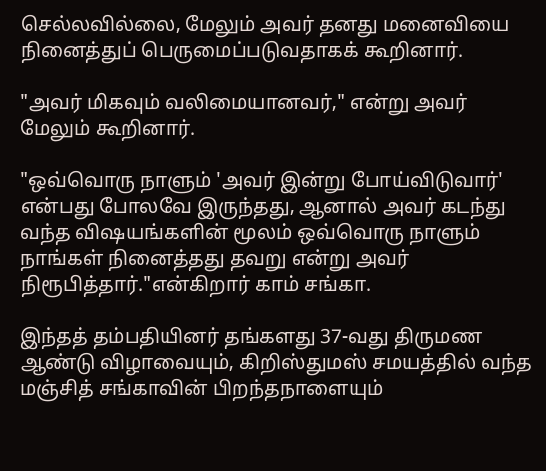செல்லவில்லை, மேலும் அவர் தனது மனைவியை நினைத்துப் பெருமைப்படுவதாகக் கூறினார்.

"அவர் மிகவும் வலிமையானவர்," என்று அவர் மேலும் கூறினார்.

"ஒவ்வொரு நாளும் 'அவர் இன்று போய்விடுவார்' என்பது போலவே இருந்தது, ஆனால் அவர் கடந்து வந்த விஷயங்களின் மூலம் ஒவ்வொரு நாளும் நாங்கள் நினைத்தது தவறு என்று அவர் நிரூபித்தார்."என்கிறார் காம் சங்கா.

இந்தத் தம்பதியினர் தங்களது 37-வது திருமண ஆண்டு விழாவையும், கிறிஸ்துமஸ் சமயத்தில் வந்த மஞ்சித் சங்காவின் பிறந்தநாளையும்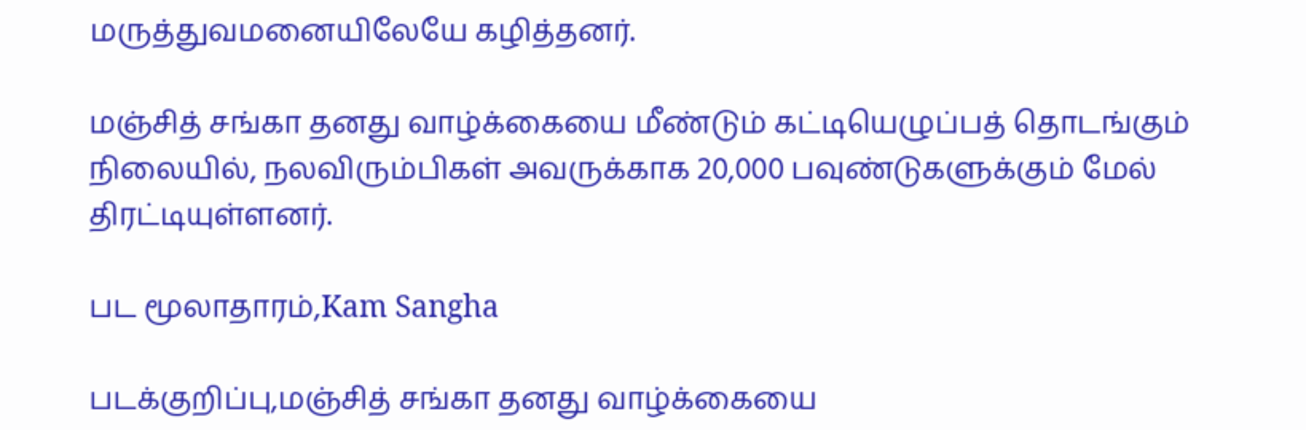மருத்துவமனையிலேயே கழித்தனர்.

மஞ்சித் சங்கா தனது வாழ்க்கையை மீண்டும் கட்டியெழுப்பத் தொடங்கும் நிலையில், நலவிரும்பிகள் அவருக்காக 20,000 பவுண்டுகளுக்கும் மேல் திரட்டியுள்ளனர்.

பட மூலாதாரம்,Kam Sangha

படக்குறிப்பு,மஞ்சித் சங்கா தனது வாழ்க்கையை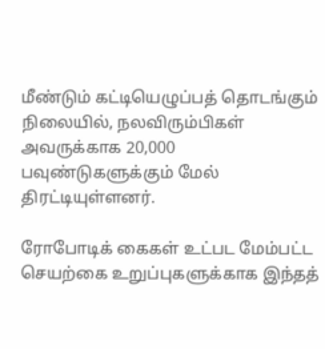மீண்டும் கட்டியெழுப்பத் தொடங்கும் நிலையில், நலவிரும்பிகள் அவருக்காக 20,000 பவுண்டுகளுக்கும் மேல் திரட்டியுள்ளனர்.

ரோபோடிக் கைகள் உட்பட மேம்பட்ட செயற்கை உறுப்புகளுக்காக இந்தத்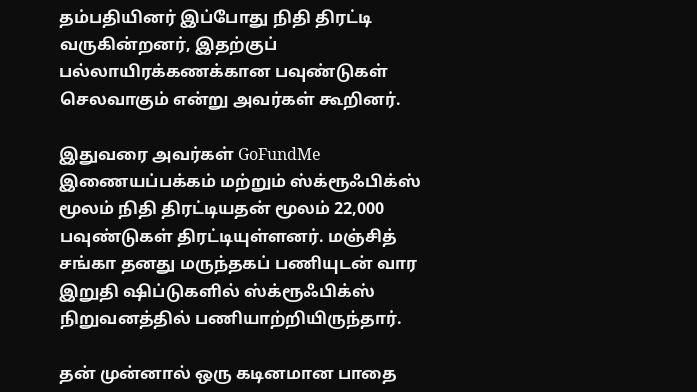தம்பதியினர் இப்போது நிதி திரட்டி வருகின்றனர், இதற்குப் பல்லாயிரக்கணக்கான பவுண்டுகள் செலவாகும் என்று அவர்கள் கூறினர்.

இதுவரை அவர்கள் GoFundMe இணையப்பக்கம் மற்றும் ஸ்க்ரூஃபிக்ஸ் மூலம் நிதி திரட்டியதன் மூலம் 22,000 பவுண்டுகள் திரட்டியுள்ளனர். மஞ்சித் சங்கா தனது மருந்தகப் பணியுடன் வார இறுதி ஷிப்டுகளில் ஸ்க்ரூஃபிக்ஸ் நிறுவனத்தில் பணியாற்றியிருந்தார்.

தன் முன்னால் ஒரு கடினமான பாதை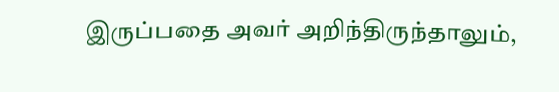இருப்பதை அவர் அறிந்திருந்தாலும்,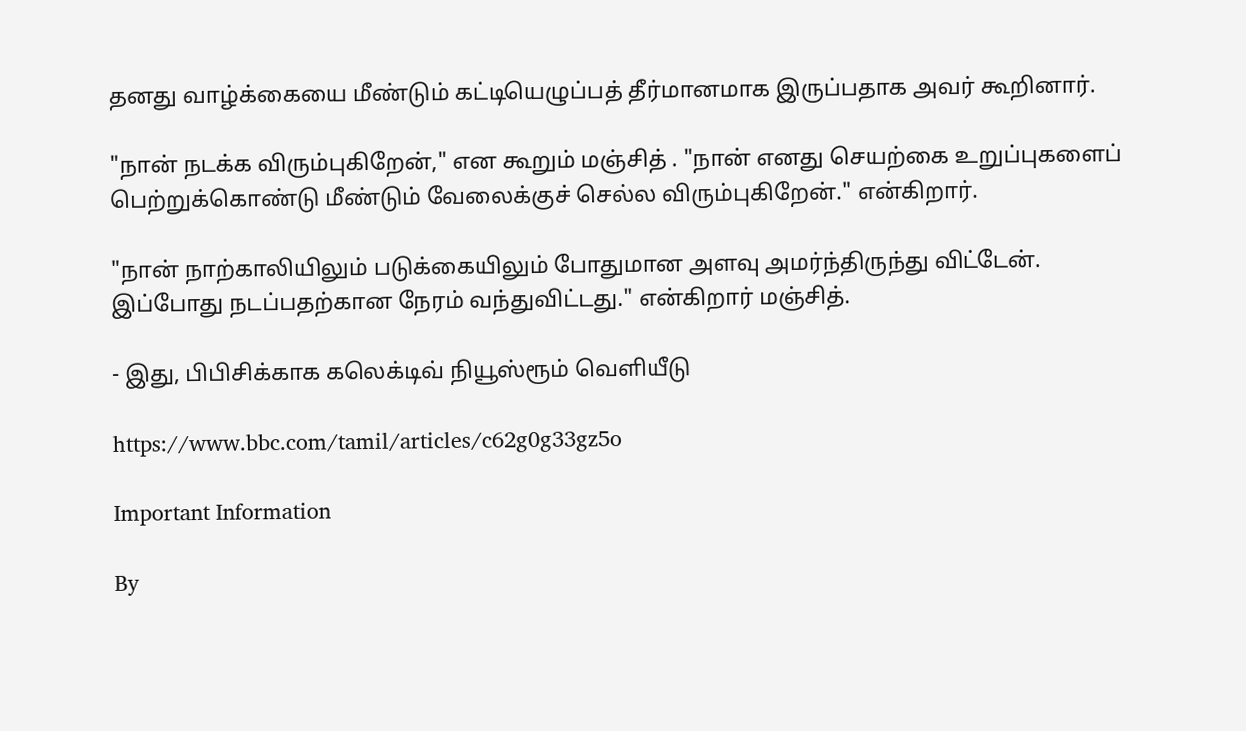தனது வாழ்க்கையை மீண்டும் கட்டியெழுப்பத் தீர்மானமாக இருப்பதாக அவர் கூறினார்.

"நான் நடக்க விரும்புகிறேன்," என கூறும் மஞ்சித் . "நான் எனது செயற்கை உறுப்புகளைப் பெற்றுக்கொண்டு மீண்டும் வேலைக்குச் செல்ல விரும்புகிறேன்." என்கிறார்.

"நான் நாற்காலியிலும் படுக்கையிலும் போதுமான அளவு அமர்ந்திருந்து விட்டேன். இப்போது நடப்பதற்கான நேரம் வந்துவிட்டது." என்கிறார் மஞ்சித்.

- இது, பிபிசிக்காக கலெக்டிவ் நியூஸ்ரூம் வெளியீடு

https://www.bbc.com/tamil/articles/c62g0g33gz5o

Important Information

By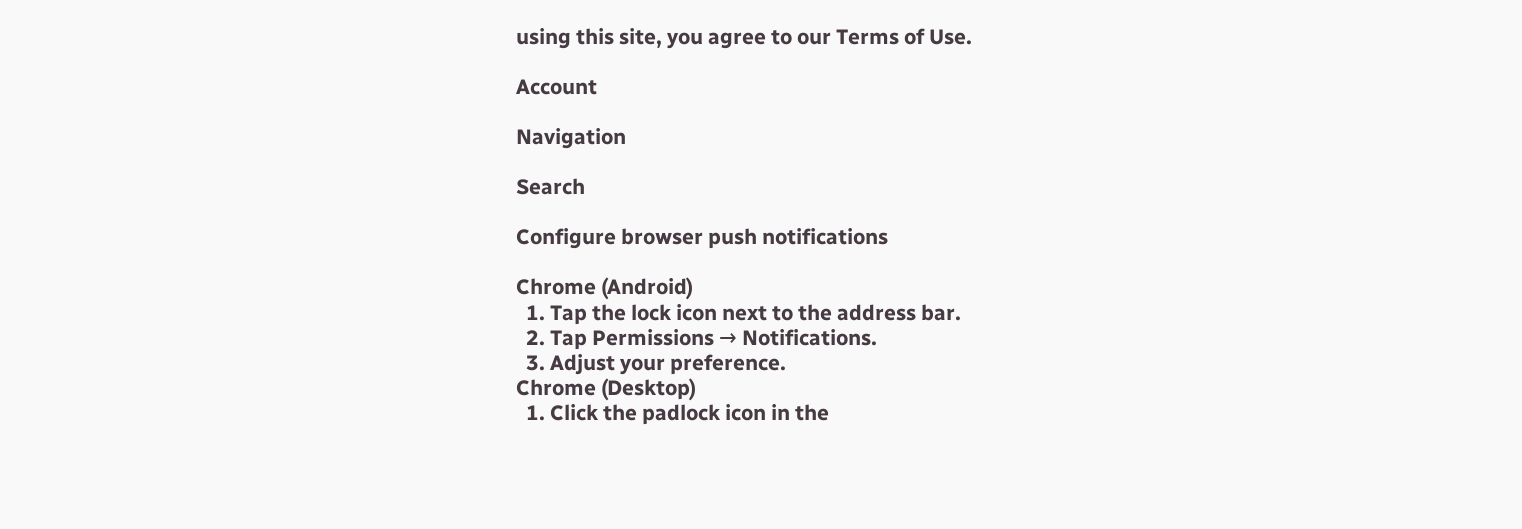using this site, you agree to our Terms of Use.

Account

Navigation

Search

Configure browser push notifications

Chrome (Android)
  1. Tap the lock icon next to the address bar.
  2. Tap Permissions → Notifications.
  3. Adjust your preference.
Chrome (Desktop)
  1. Click the padlock icon in the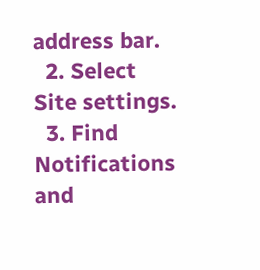address bar.
  2. Select Site settings.
  3. Find Notifications and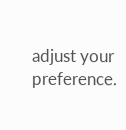adjust your preference.